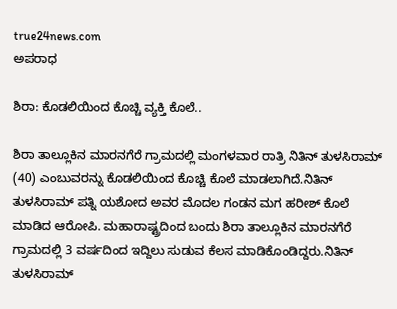true24news.com
ಅಪರಾಧ

ಶಿರಾ: ಕೊಡಲಿಯಿಂದ ಕೊಚ್ಚಿ ವ್ಯಕ್ತಿ ಕೊಲೆ..

ಶಿರಾ ತಾಲ್ಲೂಕಿನ ಮಾರನಗೆರೆ ಗ್ರಾಮದಲ್ಲಿ ಮಂಗಳವಾರ ರಾತ್ರಿ ನಿತಿನ್ ತುಳಸಿರಾಮ್ (40) ಎಂಬುವರನ್ನು ಕೊಡಲಿಯಿಂದ ಕೊಚ್ಚಿ ಕೊಲೆ ಮಾಡಲಾಗಿದೆ.ನಿತಿನ್ ತುಳಸಿರಾಮ್ ಪತ್ನಿ ಯಶೋದ ಅವರ ಮೊದಲ ಗಂಡನ ಮಗ ಹರೀಶ್ ಕೊಲೆ ಮಾಡಿದ ಆರೋಪಿ. ಮಹಾರಾಷ್ಟ್ರದಿಂದ ಬಂದು ಶಿರಾ ತಾಲ್ಲೂಕಿನ ಮಾರನಗೆರೆ ಗ್ರಾಮದಲ್ಲಿ 3 ವರ್ಷದಿಂದ ಇದ್ದಿಲು ಸುಡುವ ಕೆಲಸ ಮಾಡಿಕೊಂಡಿದ್ದರು.ನಿತಿನ್ ತುಳಸಿರಾಮ್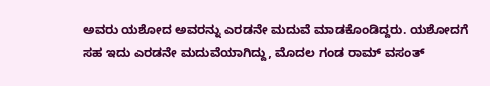ಅವರು ಯಶೋದ ಅವರನ್ನು ಎರಡನೇ ಮದುವೆ ಮಾಡಕೊಂಡಿದ್ದರು. ಯಶೋದಗೆ ಸಹ ಇದು ಎರಡನೇ ಮದುವೆಯಾಗಿದ್ದು, ಮೊದಲ ಗಂಡ ರಾಮ್ ವಸಂತ್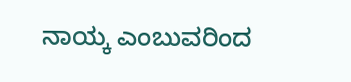ನಾಯ್ಕ ಎಂಬುವರಿಂದ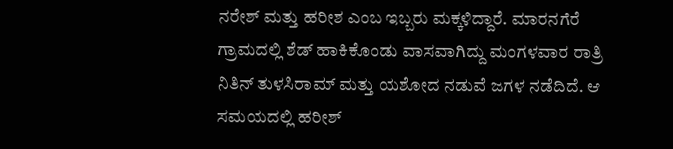ನರೇಶ್ ಮತ್ತು ಹರೀಶ ಎಂಬ ಇಬ್ಬರು ಮಕ್ಕಳಿದ್ದಾರೆ. ಮಾರನಗೆರೆ ಗ್ರಾಮದಲ್ಲಿ ಶೆಡ್ ಹಾಕಿಕೊಂಡು ವಾಸವಾಗಿದ್ದು ಮಂಗಳವಾರ ರಾತ್ರಿ ನಿತಿನ್ ತುಳಸಿರಾಮ್ ಮತ್ತು ಯಶೋದ ನಡುವೆ ಜಗಳ ನಡೆದಿದೆ. ಆ ಸಮಯದಲ್ಲಿ ಹರೀಶ್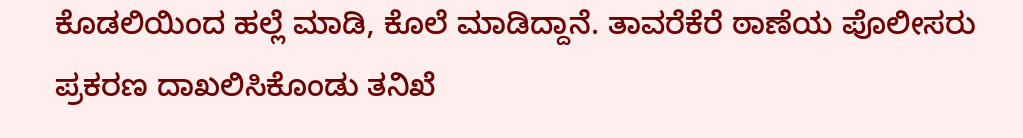ಕೊಡಲಿಯಿಂದ ಹಲ್ಲೆ ಮಾಡಿ, ಕೊಲೆ ಮಾಡಿದ್ದಾನೆ. ತಾವರೆಕೆರೆ ಠಾಣೆಯ ಪೊಲೀಸರು ಪ್ರಕರಣ ದಾಖಲಿಸಿಕೊಂಡು ತನಿಖೆ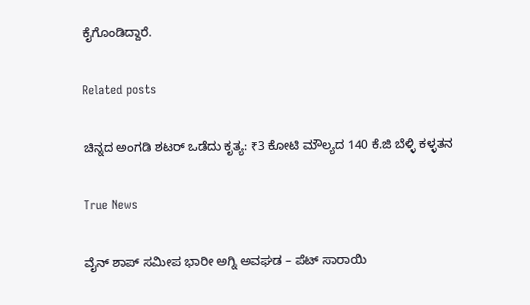ಕೈಗೊಂಡಿದ್ದಾರೆ.

Related posts

ಚಿನ್ನದ ಅಂಗಡಿ ಶಟರ್‌ ಒಡೆದು ಕೃತ್ಯ: ₹3 ಕೋಟಿ ಮೌಲ್ಯದ 140 ಕೆ.ಜಿ ಬೆಳ್ಳಿ ಕಳ್ಳತನ

True News

ವೈನ್ ಶಾಪ್ ಸಮೀಪ ಭಾರೀ ಅಗ್ನಿ ಅವಘಡ – ಪೆಟ್ ಸಾರಾಯಿ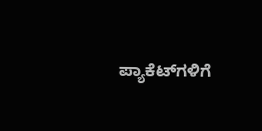ಪ್ಯಾಕೆಟ್‌ಗಳಿಗೆ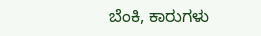ಬೆಂಕಿ, ಕಾರುಗಳು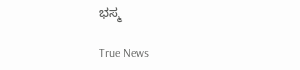ಭಸ್ಮ

True News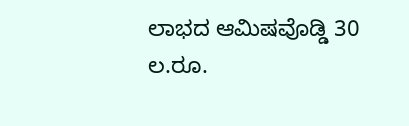ಲಾಭದ ಆಮಿಷವೊಡ್ಡಿ 30 ಲ.ರೂ.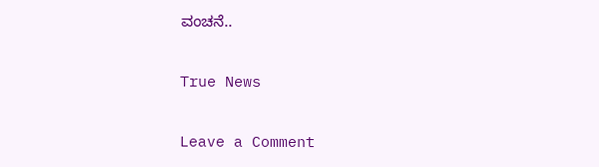ವಂಚನೆ..

True News

Leave a Comment